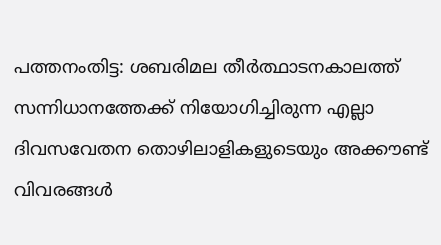പത്തനംതിട്ട: ശബരിമല തീർത്ഥാടനകാലത്ത് സന്നിധാനത്തേക്ക് നിയോഗിച്ചിരുന്ന എല്ലാ ദിവസവേതന തൊഴിലാളികളുടെയും അക്കൗണ്ട് വിവരങ്ങൾ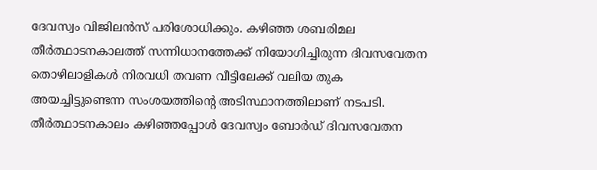ദേവസ്വം വിജിലൻസ് പരിശോധിക്കും. കഴിഞ്ഞ ശബരിമല തീർത്ഥാടനകാലത്ത് സന്നിധാനത്തേക്ക് നിയോഗിച്ചിരുന്ന ദിവസവേതന തൊഴിലാളികൾ നിരവധി തവണ വീട്ടിലേക്ക് വലിയ തുക അയച്ചിട്ടുണ്ടെന്ന സംശയത്തിന്റെ അടിസ്ഥാനത്തിലാണ് നടപടി. തീർത്ഥാടനകാലം കഴിഞ്ഞപ്പോൾ ദേവസ്വം ബോർഡ് ദിവസവേതന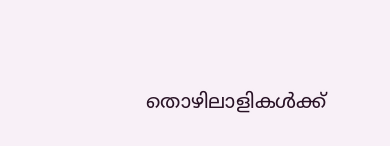തൊഴിലാളികൾക്ക്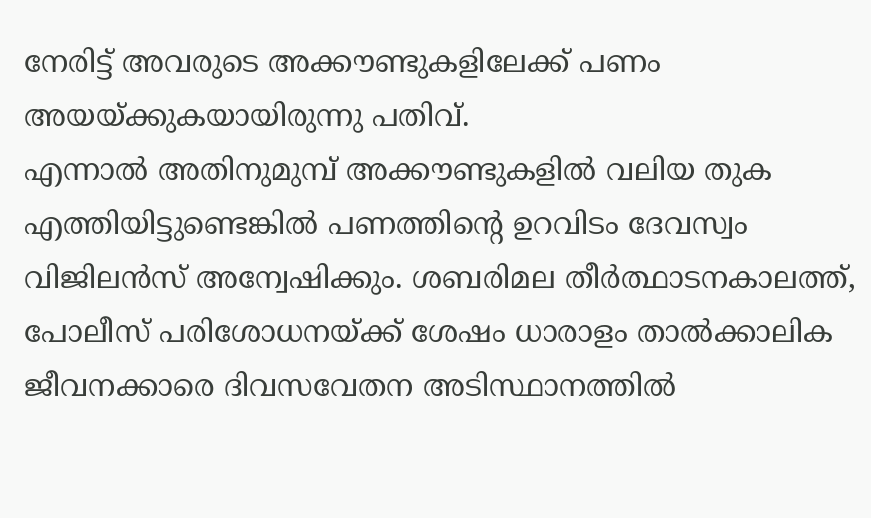നേരിട്ട് അവരുടെ അക്കൗണ്ടുകളിലേക്ക് പണം അയയ്ക്കുകയായിരുന്നു പതിവ്.
എന്നാൽ അതിനുമുമ്പ് അക്കൗണ്ടുകളിൽ വലിയ തുക എത്തിയിട്ടുണ്ടെങ്കിൽ പണത്തിന്റെ ഉറവിടം ദേവസ്വം വിജിലൻസ് അന്വേഷിക്കും. ശബരിമല തീർത്ഥാടനകാലത്ത്, പോലീസ് പരിശോധനയ്ക്ക് ശേഷം ധാരാളം താൽക്കാലിക ജീവനക്കാരെ ദിവസവേതന അടിസ്ഥാനത്തിൽ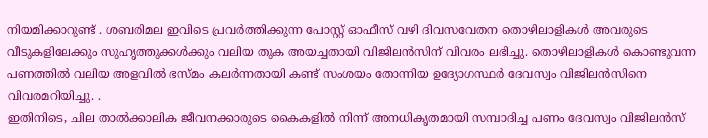നിയമിക്കാറുണ്ട് . ശബരിമല ഇവിടെ പ്രവർത്തിക്കുന്ന പോസ്റ്റ് ഓഫീസ് വഴി ദിവസവേതന തൊഴിലാളികൾ അവരുടെ വീടുകളിലേക്കും സുഹൃത്തുക്കൾക്കും വലിയ തുക അയച്ചതായി വിജിലൻസിന് വിവരം ലഭിച്ചു. തൊഴിലാളികൾ കൊണ്ടുവന്ന പണത്തിൽ വലിയ അളവിൽ ഭസ്മം കലർന്നതായി കണ്ട് സംശയം തോന്നിയ ഉദ്യോഗസ്ഥർ ദേവസ്വം വിജിലൻസിനെ വിവരമറിയിച്ചു. .
ഇതിനിടെ, ചില താൽക്കാലിക ജീവനക്കാരുടെ കൈകളിൽ നിന്ന് അനധികൃതമായി സമ്പാദിച്ച പണം ദേവസ്വം വിജിലൻസ്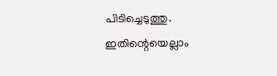പിടിച്ചെടുത്തു. ഇതിന്റെയെല്ലാം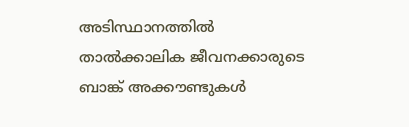അടിസ്ഥാനത്തിൽ താൽക്കാലിക ജീവനക്കാരുടെ ബാങ്ക് അക്കൗണ്ടുകൾ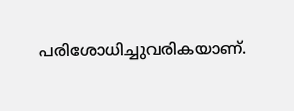പരിശോധിച്ചുവരികയാണ്.